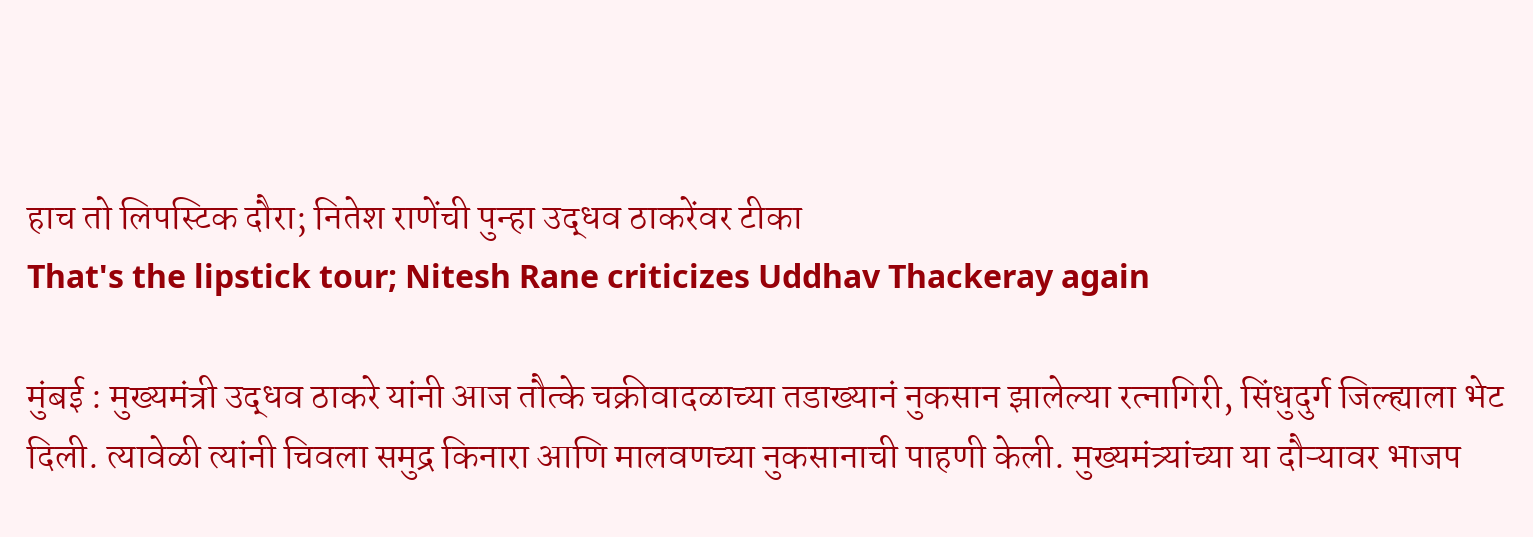हाच तो लिपस्टिक दौरा; नितेश राणेंची पुन्हा उद्धव ठाकरेंवर टीका
That's the lipstick tour; Nitesh Rane criticizes Uddhav Thackeray again

मुंबई : मुख्यमंत्री उद्धव ठाकरे यांनी आज तौत्के चक्रीवादळाच्या तडाख्यानं नुकसान झालेल्या रत्नागिरी, सिंधुदुर्ग जिल्ह्याला भेट दिली. त्यावेळी त्यांनी चिवला समुद्र किनारा आणि मालवणच्या नुकसानाची पाहणी केली. मुख्यमंत्र्यांच्या या दौऱ्यावर भाजप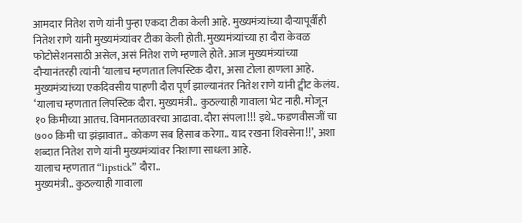आमदार नितेश राणे यांनी पुन्हा एकदा टीका केली आहे. मुख्यमंत्र्यांच्या दौऱ्यापूर्वीही नितेश राणे यांनी मुख्यमंत्र्यांवर टीका केली होती. मुख्यमंत्र्यांच्या हा दौरा केवळ फोटोसेशनसाठी असेल, असं नितेश राणे म्हणाले होते. आज मुख्यमंत्र्यांच्या दौऱ्यानंतरही त्यांनी ‘यालाच म्हणतात लिपस्टिक दौरा, असा टोला हाणला आहे.
मुख्यमंत्र्यांच्या एकदिवसीय पाहणी दौरा पूर्ण झाल्यानंतर नितेश राणे यांनी ट्वीट केलंय. ‘यालाच म्हणतात लिपस्टिक दौरा. मुख्यमंत्री.. कुठल्याही गावाला भेट नाही. मोजून १० किमीच्या आतच. विमानतळावरचा आढावा. दौरा संपला!!! इथे.. फडणवीसजीं चा ७०० किमी चा झंझावात.. कोकण सब हिसाब करेगा.. याद रखना शिवसेना!!’, अशा शब्दात नितेश राणे यांनी मुख्यमंत्र्यांवर निशाणा साधला आहे.
यालाच म्हणतात “lipstick” दौरा..
मुख्यमंत्री.. कुठल्याही गावाला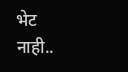भेट नाही..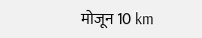मोजून 10 km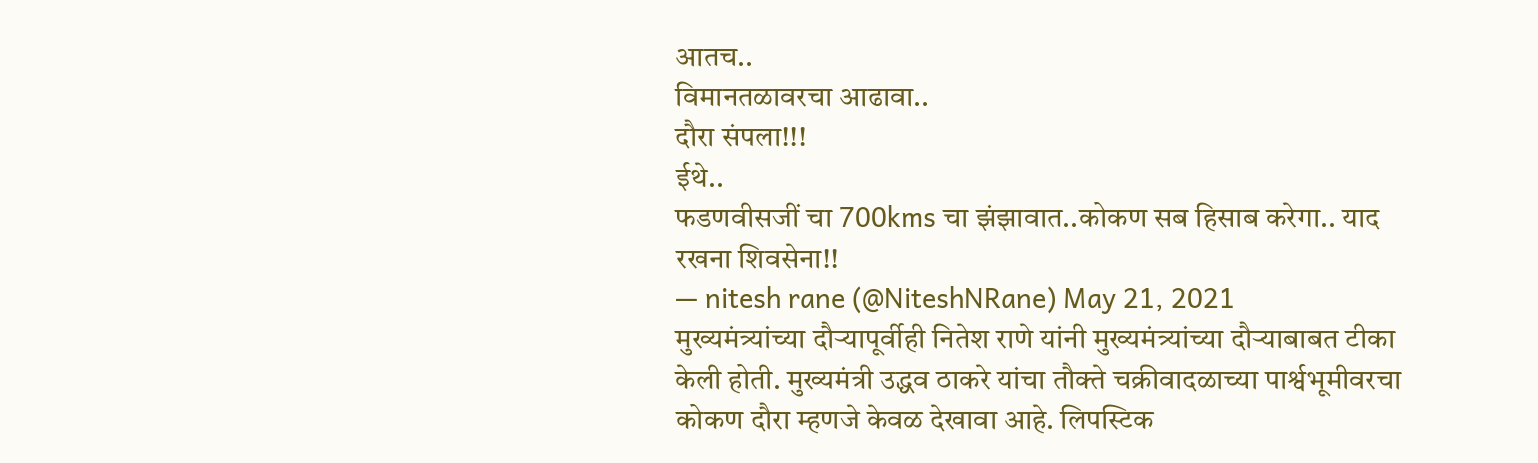आतच..
विमानतळावरचा आढावा..
दौरा संपला!!!
ईथे..
फडणवीसजीं चा 700kms चा झंझावात..कोकण सब हिसाब करेगा.. याद रखना शिवसेना!!
— nitesh rane (@NiteshNRane) May 21, 2021
मुख्यमंत्र्यांच्या दौऱ्यापूर्वीही नितेश राणे यांनी मुख्यमंत्र्यांच्या दौऱ्याबाबत टीका केली होती. मुख्यमंत्री उद्धव ठाकरे यांचा तौक्ते चक्रीवादळाच्या पार्श्वभूमीवरचा कोकण दौरा म्हणजे केवळ देखावा आहे. लिपस्टिक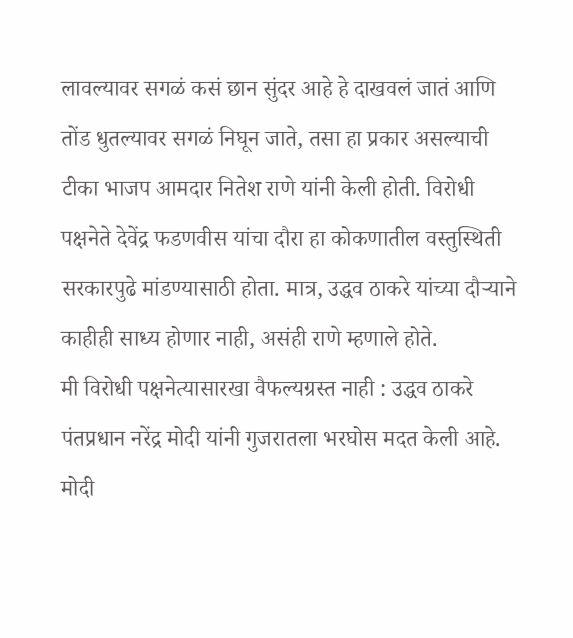लावल्यावर सगळं कसं छान सुंदर आहे हे दाखवलं जातं आणि तोंड धुतल्यावर सगळं निघून जाते, तसा हा प्रकार असल्याची टीका भाजप आमदार नितेश राणे यांनी केली होती. विरोधी पक्षनेते देवेंद्र फडणवीस यांचा दौरा हा कोकणातील वस्तुस्थिती सरकारपुढे मांडण्यासाठी होता. मात्र, उद्धव ठाकरे यांच्या दौऱ्याने काहीही साध्य होणार नाही, असंही राणे म्हणाले होते.
मी विरोधी पक्षनेत्यासारखा वैफल्यग्रस्त नाही : उद्धव ठाकरे
पंतप्रधान नरेंद्र मोदी यांनी गुजरातला भरघोस मदत केली आहे. मोदी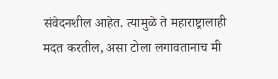संवेदनशील आहेत. त्यामुळे ते महाराष्ट्रालाही मदत करतील, असा टोला लगावतानाच मी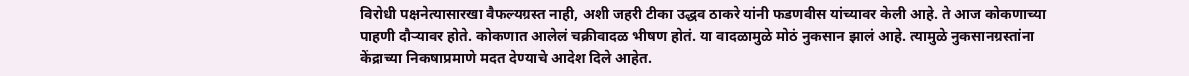विरोधी पक्षनेत्यासारखा वैफल्यग्रस्त नाही, अशी जहरी टीका उद्धव ठाकरे यांनी फडणवीस यांच्यावर केली आहे. ते आज कोकणाच्या पाहणी दौऱ्यावर होते. कोकणात आलेलं चक्रीवादळ भीषण होतं. या वादळामुळे मोठं नुकसान झालं आहे. त्यामुळे नुकसानग्रस्तांना केंद्राच्या निकषाप्रमाणे मदत देण्याचे आदेश दिले आहेत.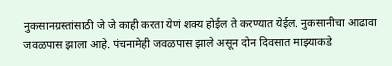नुकसानग्रस्तांसाठी जे जे काही करता येणं शक्य होईल ते करण्यात येईल. नुकसानीचा आढावा जवळपास झाला आहे. पंचनामेही जवळपास झाले असून दोन दिवसात माझ्याकडे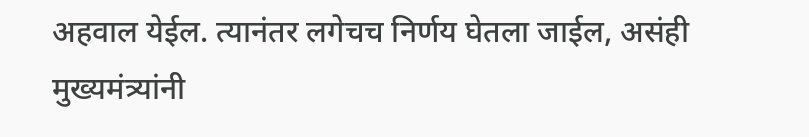अहवाल येईल. त्यानंतर लगेचच निर्णय घेतला जाईल, असंही मुख्यमंत्र्यांनी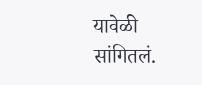यावेळी सांगितलं.